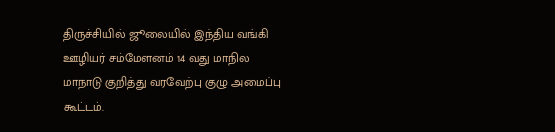திருச்சியில் ஜூலையில் இந்திய வங்கி ஊழியர் சம்மேளனம் 14 வது மாநில மாநாடு குறித்து வரவேற்பு குழு அமைப்பு கூட்டம்.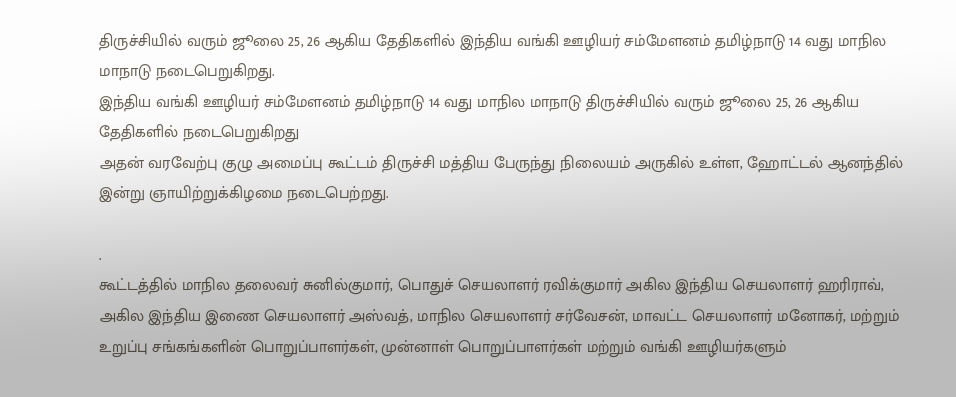திருச்சியில் வரும் ஜூலை 25, 26 ஆகிய தேதிகளில் இந்திய வங்கி ஊழியர் சம்மேளனம் தமிழ்நாடு 14 வது மாநில மாநாடு நடைபெறுகிறது.
இந்திய வங்கி ஊழியர் சம்மேளனம் தமிழ்நாடு 14 வது மாநில மாநாடு திருச்சியில் வரும் ஜூலை 25, 26 ஆகிய தேதிகளில் நடைபெறுகிறது
அதன் வரவேற்பு குழு அமைப்பு கூட்டம் திருச்சி மத்திய பேருந்து நிலையம் அருகில் உள்ள, ஹோட்டல் ஆனந்தில் இன்று ஞாயிற்றுக்கிழமை நடைபெற்றது.

.
கூட்டத்தில் மாநில தலைவர் சுனில்குமார், பொதுச் செயலாளர் ரவிக்குமார் அகில இந்திய செயலாளர் ஹரிராவ், அகில இந்திய இணை செயலாளர் அஸ்வத், மாநில செயலாளர் சர்வேசன், மாவட்ட செயலாளர் மனோகர், மற்றும் உறுப்பு சங்கங்களின் பொறுப்பாளர்கள், முன்னாள் பொறுப்பாளர்கள் மற்றும் வங்கி ஊழியர்களும்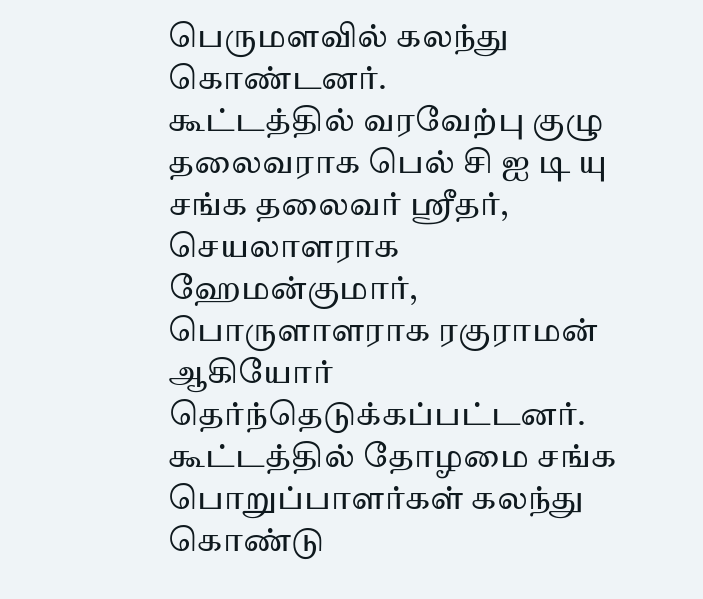பெருமளவில் கலந்து கொண்டனர்.
கூட்டத்தில் வரவேற்பு குழு தலைவராக பெல் சி ஐ டி யு சங்க தலைவர் ஸ்ரீதர், செயலாளராக ஹேமன்குமார், பொருளாளராக ரகுராமன் ஆகியோர் தெர்ந்தெடுக்கப்பட்டனர்.
கூட்டத்தில் தோழமை சங்க பொறுப்பாளர்கள் கலந்து கொண்டு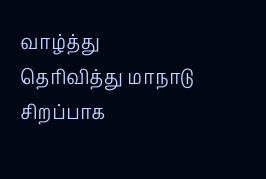வாழ்த்து தெரிவித்து மாநாடு சிறப்பாக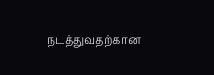நடத்துவதற்கான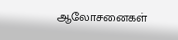ஆலோசனைகள்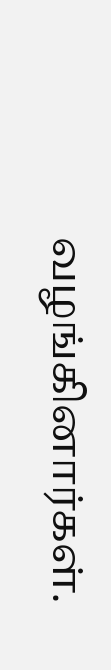வழங்கினார்கள்.